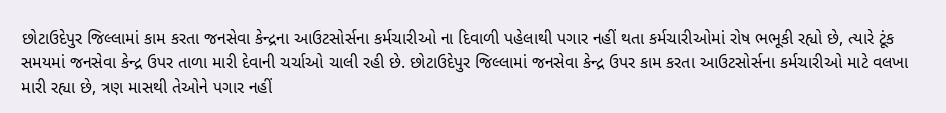છોટાઉદેપુર જિલ્લામાં કામ કરતા જનસેવા કેન્દ્રના આઉટસોર્સના કર્મચારીઓ ના દિવાળી પહેલાથી પગાર નહીં થતા કર્મચારીઓમાં રોષ ભભૂકી રહ્યો છે, ત્યારે ટૂંક સમયમાં જનસેવા કેન્દ્ર ઉપર તાળા મારી દેવાની ચર્ચાઓ ચાલી રહી છે. છોટાઉદેપુર જિલ્લામાં જનસેવા કેન્દ્ર ઉપર કામ કરતા આઉટસોર્સના કર્મચારીઓ માટે વલખા મારી રહ્યા છે, ત્રણ માસથી તેઓને પગાર નહીં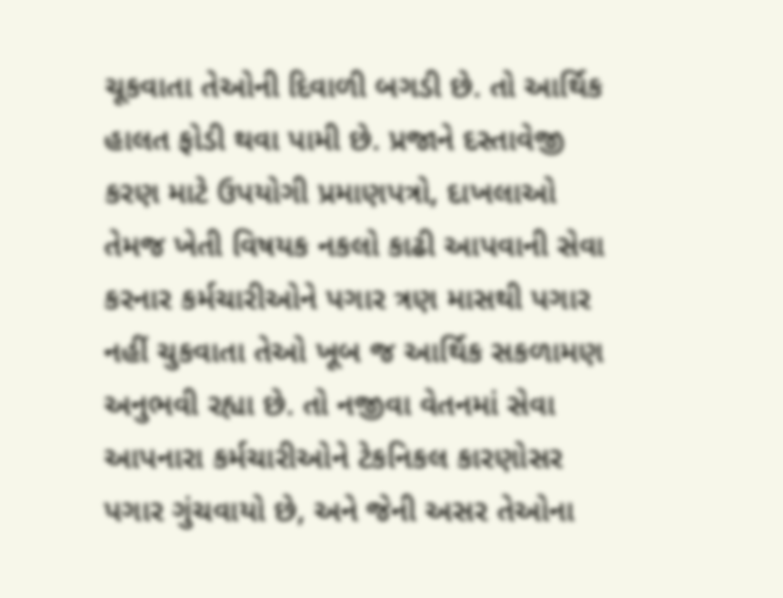ચૂકવાતા તેઓની દિવાળી બગડી છે. તો આર્થિક હાલત ફોડી થવા પામી છે. પ્રજાને દસ્તાવેજી કરણ માટે ઉપયોગી પ્રમાણપત્રો, દાખલાઓ તેમજ ખેતી વિષયક નકલો કાઢી આપવાની સેવા કરનાર કર્મચારીઓને પગાર ત્રણ માસથી પગાર નહીં ચુકવાતા તેઓ ખૂબ જ આર્થિક સકળામણ અનુભવી રહ્યા છે. તો નજીવા વેતનમાં સેવા આપનારા કર્મચારીઓને ટેકનિકલ કારણોસર પગાર ગુંચવાયો છે, અને જેની અસર તેઓના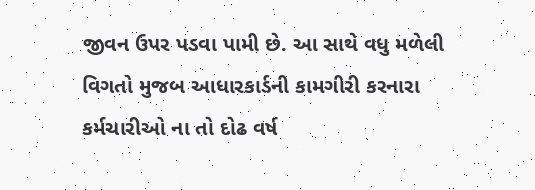જીવન ઉપર પડવા પામી છે. આ સાથે વધુ મળેલી વિગતો મુજબ આધારકાર્ડની કામગીરી કરનારા કર્મચારીઓ ના તો દોઢ વર્ષ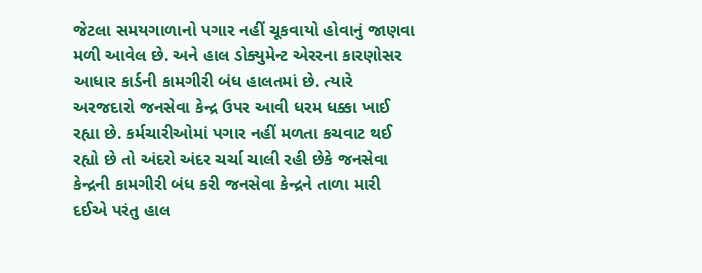જેટલા સમયગાળાનો પગાર નહીં ચૂકવાયો હોવાનું જાણવા મળી આવેલ છે. અને હાલ ડોક્યુમેન્ટ એરરના કારણોસર આધાર કાર્ડની કામગીરી બંધ હાલતમાં છે. ત્યારે અરજદારો જનસેવા કેન્દ્ર ઉપર આવી ધરમ ધક્કા ખાઈ રહ્યા છે. કર્મચારીઓમાં પગાર નહીં મળતા કચવાટ થઈ રહ્યો છે તો અંદરો અંદર ચર્ચા ચાલી રહી છેકે જનસેવા કેન્દ્રની કામગીરી બંધ કરી જનસેવા કેન્દ્રને તાળા મારી દઈએ પરંતુ હાલ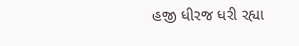હજી ધીરજ ધરી રહ્યા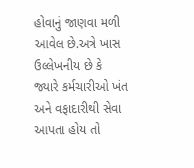હોવાનું જાણવા મળી આવેલ છે.અત્રે ખાસ ઉલ્લેખનીય છે કે જ્યારે કર્મચારીઓ ખંત અને વફાદારીથી સેવા આપતા હોય તો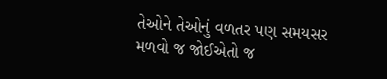તેઓને તેઓનું વળતર પણ સમયસર મળવો જ જોઈએતો જ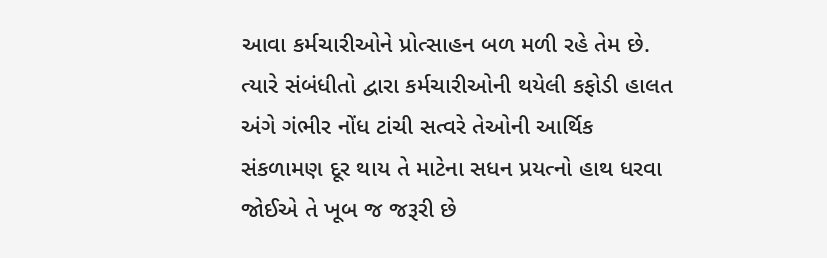આવા કર્મચારીઓને પ્રોત્સાહન બળ મળી રહે તેમ છે. ત્યારે સંબંધીતો દ્વારા કર્મચારીઓની થયેલી કફોડી હાલત અંગે ગંભીર નોંધ ટાંચી સત્વરે તેઓની આર્થિક સંકળામણ દૂર થાય તે માટેના સધન પ્રયત્નો હાથ ધરવા જોઈએ તે ખૂબ જ જરૂરી છે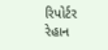રિપોર્ટર રેહાન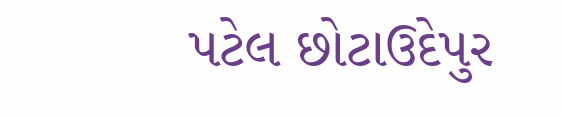પટેલ છોટાઉદેપુર